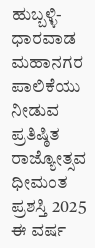ಹುಬ್ಬಳ್ಳಿ-ಧಾರವಾಡ ಮಹಾನಗರ ಪಾಲಿಕೆಯು ನೀಡುವ ಪ್ರತಿಷ್ಠಿತ ರಾಜ್ಯೋತ್ಸವ ಧೀಮಂತ ಪ್ರಶಸ್ತಿ 2025 ಈ ವರ್ಷ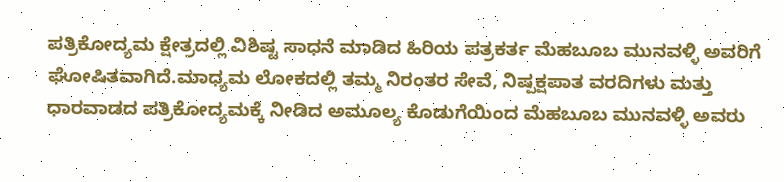ಪತ್ರಿಕೋದ್ಯಮ ಕ್ಷೇತ್ರದಲ್ಲಿ ವಿಶಿಷ್ಟ ಸಾಧನೆ ಮಾಡಿದ ಹಿರಿಯ ಪತ್ರಕರ್ತ ಮೆಹಬೂಬ ಮುನವಳ್ಳಿ ಅವರಿಗೆ ಘೋಷಿತವಾಗಿದೆ.ಮಾಧ್ಯಮ ಲೋಕದಲ್ಲಿ ತಮ್ಮ ನಿರಂತರ ಸೇವೆ, ನಿಷ್ಪಕ್ಷಪಾತ ವರದಿಗಳು ಮತ್ತು ಧಾರವಾಡದ ಪತ್ರಿಕೋದ್ಯಮಕ್ಕೆ ನೀಡಿದ ಅಮೂಲ್ಯ ಕೊಡುಗೆಯಿಂದ ಮೆಹಬೂಬ ಮುನವಳ್ಳಿ ಅವರು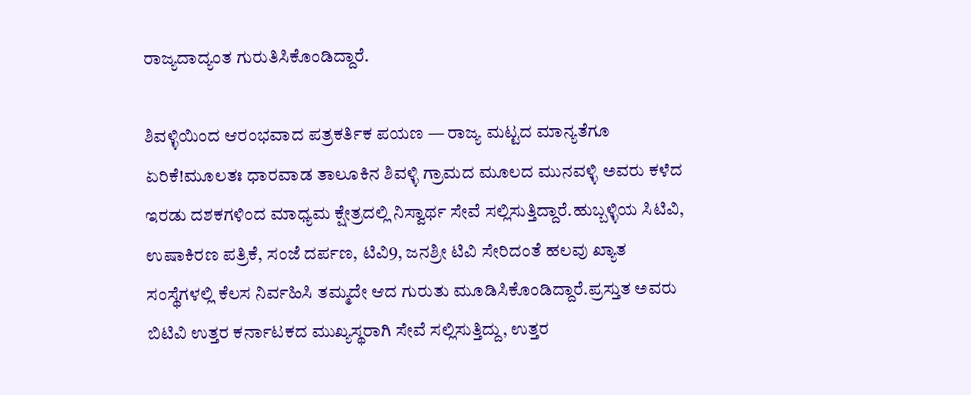ರಾಜ್ಯದಾದ್ಯಂತ ಗುರುತಿಸಿಕೊಂಡಿದ್ದಾರೆ.

ಶಿವಳ್ಳಿಯಿಂದ ಆರಂಭವಾದ ಪತ್ರಕರ್ತಿಕ ಪಯಣ — ರಾಜ್ಯ ಮಟ್ಟದ ಮಾನ್ಯತೆಗೂ ಏರಿಕೆ!ಮೂಲತಃ ಧಾರವಾಡ ತಾಲೂಕಿನ ಶಿವಳ್ಳಿ ಗ್ರಾಮದ ಮೂಲದ ಮುನವಳ್ಳಿ ಅವರು ಕಳೆದ ಇರಡು ದಶಕಗಳಿಂದ ಮಾಧ್ಯಮ ಕ್ಷೇತ್ರದಲ್ಲಿ ನಿಸ್ವಾರ್ಥ ಸೇವೆ ಸಲ್ಲಿಸುತ್ತಿದ್ದಾರೆ.ಹುಬ್ಬಳ್ಳಿಯ ಸಿಟಿವಿ, ಉಷಾಕಿರಣ ಪತ್ರಿಕೆ, ಸಂಜೆ ದರ್ಪಣ, ಟಿವಿ9, ಜನಶ್ರೀ ಟಿವಿ ಸೇರಿದಂತೆ ಹಲವು ಖ್ಯಾತ ಸಂಸ್ಥೆಗಳಲ್ಲಿ ಕೆಲಸ ನಿರ್ವಹಿಸಿ ತಮ್ಮದೇ ಆದ ಗುರುತು ಮೂಡಿಸಿಕೊಂಡಿದ್ದಾರೆ.ಪ್ರಸ್ತುತ ಅವರು ಬಿಟಿವಿ ಉತ್ತರ ಕರ್ನಾಟಕದ ಮುಖ್ಯಸ್ಥರಾಗಿ ಸೇವೆ ಸಲ್ಲಿಸುತ್ತಿದ್ದು, ಉತ್ತರ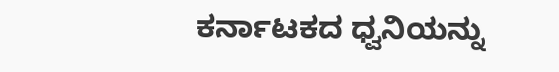ಕರ್ನಾಟಕದ ಧ್ವನಿಯನ್ನು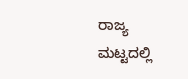ರಾಜ್ಯ ಮಟ್ಟದಲ್ಲಿ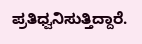ಪ್ರತಿಧ್ವನಿಸುತ್ತಿದ್ದಾರೆ.